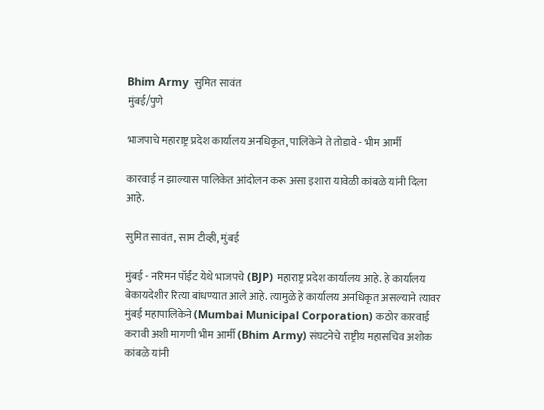Bhim Army  सुमित सावंत
मुंबई/पुणे

भाजपाचे महाराष्ट्र प्रदेश कार्यालय अनधिकृत, पालिकेने ते तोडावे - भीम आर्मी

कारवाई न झाल्यास पालिकेत आंदोलन करू असा इशारा यावेळी कांबळे यांनी दिला आहे.

सुमित सावंत, साम टीव्ही, मुंबई

मुंबई - नरिमन पॉईंट येथे भाजपचे (BJP) महाराष्ट्र प्रदेश कार्यालय आहे. हे कार्यालय बेकायदेशीर रित्या बांधण्यात आले आहे. त्यामुळे हे कार्यालय अनधिकृत असल्याने त्यावर मुंबई महापालिकेने (Mumbai Municipal Corporation) कठोर कारवाई करावी अशी मागणी भीम आर्मी (Bhim Army) संघटनेचे राष्ट्रीय महासचिव अशोक कांबळे यांनी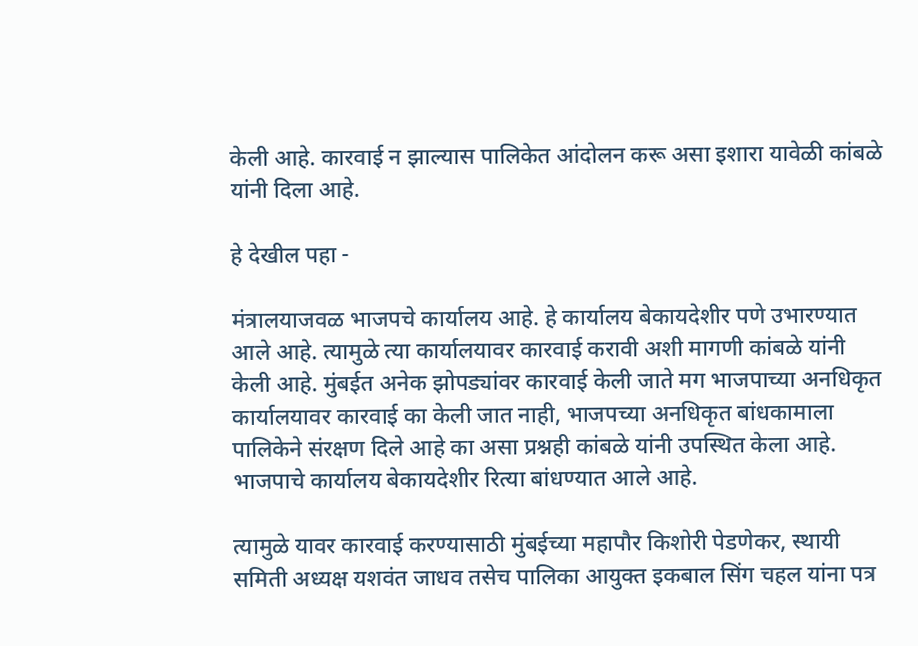केली आहे. कारवाई न झाल्यास पालिकेत आंदोलन करू असा इशारा यावेळी कांबळे यांनी दिला आहे.

हे देखील पहा -

मंत्रालयाजवळ भाजपचे कार्यालय आहे. हे कार्यालय बेकायदेशीर पणे उभारण्यात आले आहे. त्यामुळे त्या कार्यालयावर कारवाई करावी अशी मागणी कांबळे यांनी केली आहे. मुंबईत अनेक झोपड्यांवर कारवाई केली जाते मग भाजपाच्या अनधिकृत कार्यालयावर कारवाई का केली जात नाही, भाजपच्या अनधिकृत बांधकामाला पालिकेने संरक्षण दिले आहे का असा प्रश्नही कांबळे यांनी उपस्थित केला आहे. भाजपाचे कार्यालय बेकायदेशीर रित्या बांधण्यात आले आहे.

त्यामुळे यावर कारवाई करण्यासाठी मुंबईच्या महापौर किशोरी पेडणेकर, स्थायी समिती अध्यक्ष यशवंत जाधव तसेच पालिका आयुक्त इकबाल सिंग चहल यांना पत्र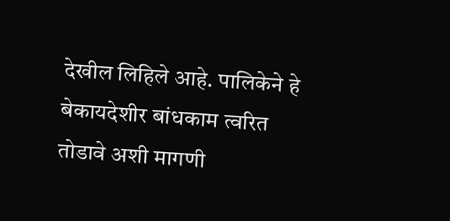देखील लिहिले आहे. पालिकेने हे बेकायदेशीर बांधकाम त्वरित तोडावे अशी मागणी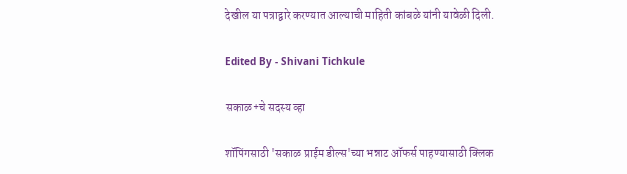देखील या पत्राद्वारे करण्यात आल्याची माहिती कांबळे यांनी यावेळी दिली.

Edited By - Shivani Tichkule

सकाळ+चे सदस्य व्हा

शॉपिंगसाठी 'सकाळ प्राईम डील्स'च्या भन्नाट ऑफर्स पाहण्यासाठी क्लिक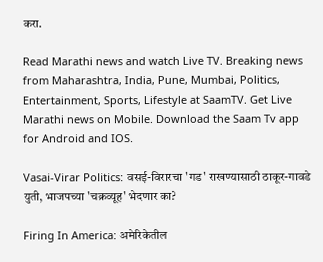करा.

Read Marathi news and watch Live TV. Breaking news from Maharashtra, India, Pune, Mumbai, Politics, Entertainment, Sports, Lifestyle at SaamTV. Get Live Marathi news on Mobile. Download the Saam Tv app for Android and IOS.

Vasai-Virar Politics: वसई-विरारचा 'गड' राखण्यासाठी ठाकूर-गावडे युती, भाजपच्या 'चक्रव्यूह' भेदणार का?

Firing In America: अमेरिकेतील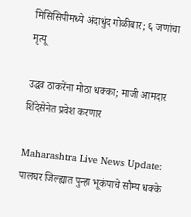मिसिसिपीमध्ये अंदाधुंद गोळीबार; ६ जणांचा मृत्यू

उद्धव ठाकरेंना मोठा धक्का; माजी आमदार शिंदेसेनेत प्रवेश करणार

Maharashtra Live News Update: पालघर जिल्ह्यात पुन्हा भूकंपाचे सौम्य धक्के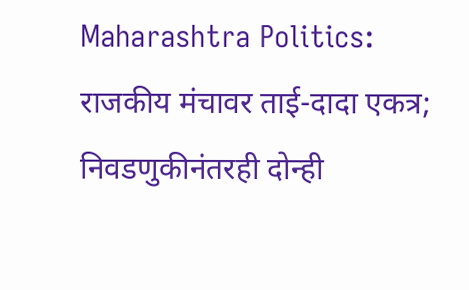Maharashtra Politics: राजकीय मंचावर ताई-दादा एकत्र; निवडणुकीनंतरही दोन्ही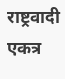राष्ट्रवादी एकत्र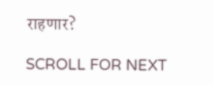राहणार?

SCROLL FOR NEXT